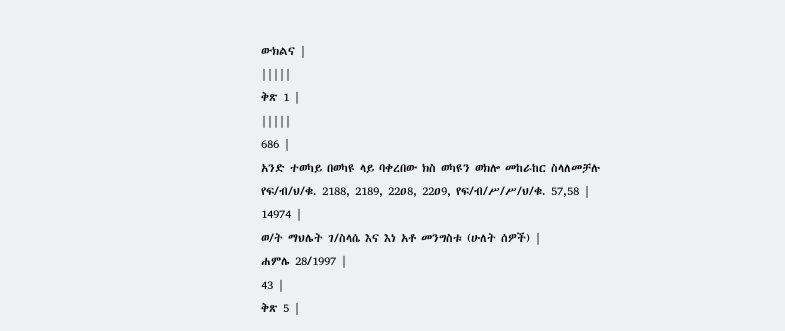ውክልና |
|||||
ቅጽ 1 |
|||||
686 |
አንድ ተወካይ በወካዩ ላይ ባቀረበው ክስ ወካዩን ወክሎ መከራከር ስላለመቻሉ የፍ/ብ/ህ/ቁ. 2188, 2189, 22ዐ8, 22ዐ9, የፍ/ብ/ሥ/ሥ/ህ/ቁ. 57,58 |
14974 |
ወ/ት ማህሌት ገ/ስላሴ እና እነ አቶ መንግስቱ (ሁለት ሰዎች) |
ሐምሌ 28/1997 |
43 |
ቅጽ 5 |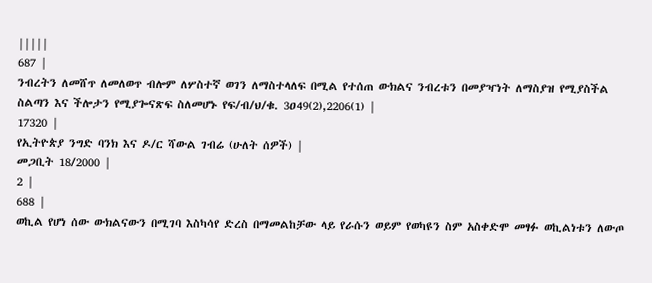|||||
687 |
ንብረትን ለመሸጥ ለመለወጥ ብሎም ለሦስተኛ ወገን ለማስተላለፍ በሚል የተሰጠ ውክልና ንብረቱን በመያዣነት ለማስያዝ የሚያስችል ስልጣን እና ችሎታን የሚያጐናጽፍ ስለመሆኑ የፍ/ብ/ህ/ቁ. 3ዐ49(2),2206(1) |
17320 |
የኢትዮጵያ ንግድ ባንክ እና ዶ/ር ሻውል ገብሬ (ሁለት ሰዎች) |
መጋቢት 18/2000 |
2 |
688 |
ወኪል የሆነ ሰው ውክልናውን በሚገባ እስካሳየ ድረስ በማመልከቻው ላይ የራሱን ወይም የወካዩን ስም አስቀድሞ መፃፉ ወኪልነቱን ለውጦ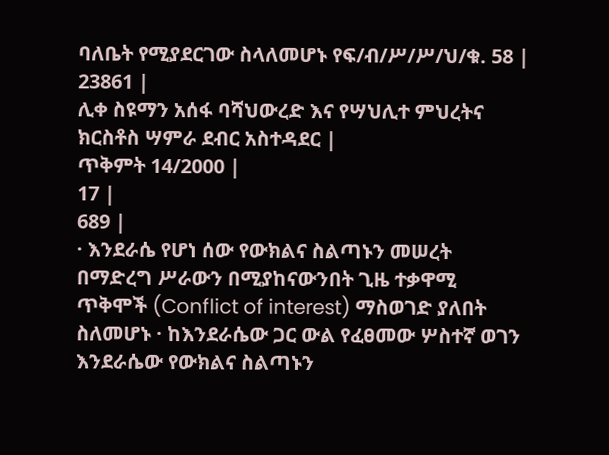ባለቤት የሚያደርገው ስላለመሆኑ የፍ/ብ/ሥ/ሥ/ህ/ቁ. 58 |
23861 |
ሊቀ ስዩማን አሰፋ ባሻህውረድ እና የሣህሊተ ምህረትና ክርስቶስ ሣምራ ደብር አስተዳደር |
ጥቅምት 14/2000 |
17 |
689 |
· እንደራሴ የሆነ ሰው የውክልና ስልጣኑን መሠረት በማድረግ ሥራውን በሚያከናውንበት ጊዜ ተቃዋሚ ጥቅሞች (Conflict of interest) ማስወገድ ያለበት ስለመሆኑ · ከእንደራሴው ጋር ውል የፈፀመው ሦስተኛ ወገን እንደራሴው የውክልና ስልጣኑን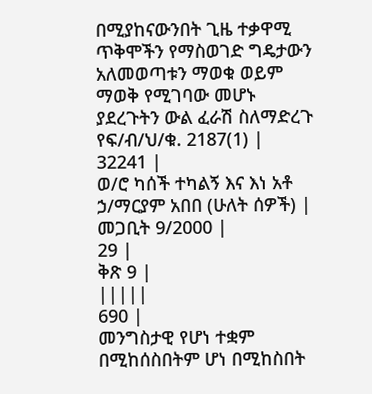በሚያከናውንበት ጊዜ ተቃዋሚ ጥቅሞችን የማስወገድ ግዴታውን አለመወጣቱን ማወቁ ወይም ማወቅ የሚገባው መሆኑ ያደረጉትን ውል ፈራሽ ስለማድረጉ የፍ/ብ/ህ/ቁ. 2187(1) |
32241 |
ወ/ሮ ካሰች ተካልኝ እና እነ አቶ ኃ/ማርያም አበበ (ሁለት ሰዎች) |
መጋቢት 9/2000 |
29 |
ቅጽ 9 |
|||||
690 |
መንግስታዊ የሆነ ተቋም በሚከሰስበትም ሆነ በሚከስበት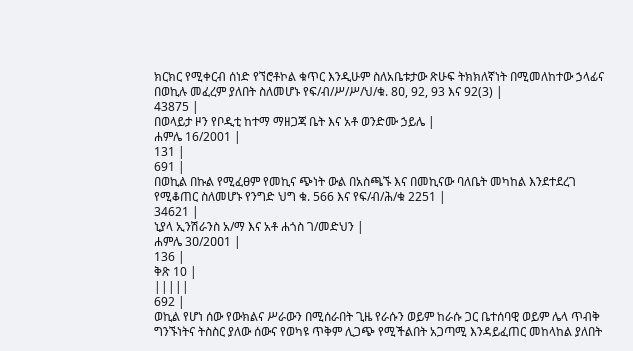ክርክር የሚቀርብ ሰነድ የኘሮቶኮል ቁጥር እንዲሁም ስለአቤቱታው ጽሁፍ ትክክለኛነት በሚመለከተው ኃላፊና በወኪሉ መፈረም ያለበት ስለመሆኑ የፍ/ብ/ሥ/ሥ/ህ/ቁ. 8ዐ, 92, 93 እና 92(3) |
43875 |
በወላይታ ዞን የቦዲቲ ከተማ ማዘጋጃ ቤት እና አቶ ወንድሙ ኃይሌ |
ሐምሌ 16/2001 |
131 |
691 |
በወኪል በኩል የሚፈፀም የመኪና ጭነት ውል በአስጫኙ እና በመኪናው ባለቤት መካከል እንደተደረገ የሚቆጠር ስለመሆኑ የንግድ ህግ ቁ. 566 እና የፍ/ብ/ሕ/ቁ 2251 |
34621 |
ኒያላ ኢንሽራንስ አ/ማ እና አቶ ሐጎስ ገ/መድህን |
ሐምሌ 3ዐ/2ዐዐ1 |
136 |
ቅጽ 10 |
|||||
692 |
ወኪል የሆነ ሰው የውክልና ሥራውን በሚሰራበት ጊዜ የራሱን ወይም ከራሱ ጋር ቤተሰባዊ ወይም ሌላ ጥብቅ ግንኙነትና ትስስር ያለው ሰውና የወካዩ ጥቅም ሊጋጭ የሚችልበት አጋጣሚ እንዳይፈጠር መከላከል ያለበት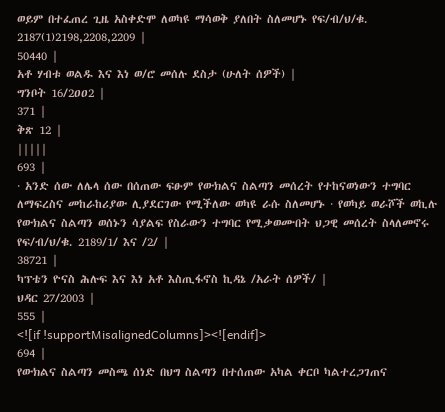ወይም በተፈጠረ ጊዜ አስቀድሞ ለወካዩ ማሳወቅ ያለበት ስለመሆኑ የፍ/ብ/ህ/ቁ. 2187(1)2198,2208,2209 |
50440 |
አቶ ሃብቱ ወልዱ እና እነ ወ/ሮ መሰሉ ደስታ (ሁለት ሰዎች) |
ግንቦት 16/2ዐዐ2 |
371 |
ቅጽ 12 |
|||||
693 |
· አንድ ሰው ለሌላ ሰው በሰጠው ፍፁም የውክልና ስልጣን መሰረት የተከናወነውን ተግባር ለማፍረስና መከራከሪያው ሊያደርገው የሚችለው ወካዩ ራሱ ስለመሆኑ · የወካይ ወራሾች ወኪሉ የውክልና ስልጣን ወሰኑን ሳያልፍ የስራውን ተግባር የሚቃወሙበት ህጋዊ መሰረት ስላለመኖሩ የፍ/ብ/ህ/ቁ. 2189/1/ እና /2/ |
38721 |
ካፕቴን ዮናስ ሕሉፍ እና እነ አቶ እስጢፋኖስ ኪዳኔ /አራት ሰዎች/ |
ህዳር 27/2003 |
555 |
<![if !supportMisalignedColumns]><![endif]>
694 |
የውክልና ስልጣን መስጫ ሰነድ በህግ ስልጣን በተሰጠው አካል ቀርቦ ካልተረጋገጠና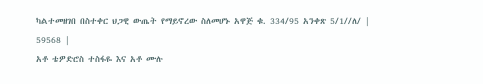ካልተመዘገበ በስተቀር ህጋዊ ውጤት የማይኖረው ስለመሆኑ አዋጅ ቁ. 334/95 አንቀጽ 5/1//ለ/ |
59568 |
አቶ ቴዎድሮስ ተስፋዬ እና አቶ ሙሉ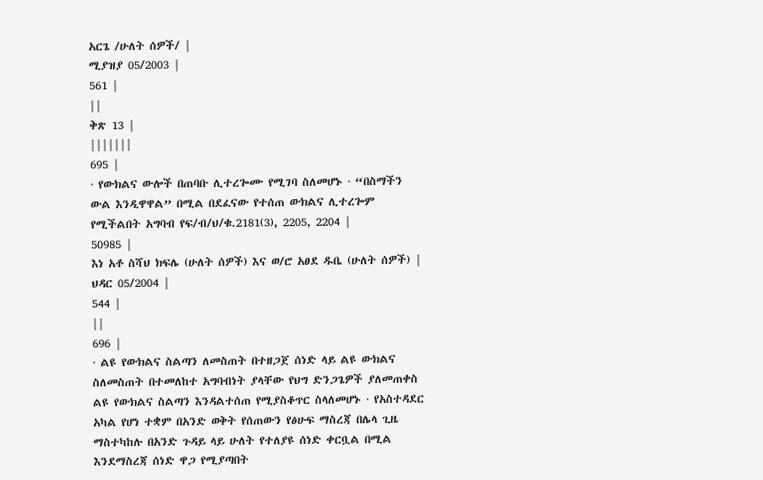አርጌ /ሁለት ሰዎች/ |
ሚያዝያ 05/2003 |
561 |
||
ቅጽ 13 |
|||||||
695 |
· የውክልና ውሎች በጠባቡ ሊተረጐሙ የሚገባ ስለመሆኑ · “በስማችን ውል እንዲዋዋል” በሚል በደፈናው የተሰጠ ውክልና ሊተረጐም የሚችልበት አግባብ የፍ/ብ/ህ/ቁ.2181(3), 2205, 2204 |
50985 |
እነ አቶ ስሻህ ክፍሌ (ሁለት ሰዎች) እና ወ/ሮ አፀደ ዱቤ (ሁለት ሰዎች) |
ህዳር 05/2004 |
544 |
||
696 |
· ልዩ የውክልና ስልጣን ለመስጠት በተዘጋጀ ሰነድ ላይ ልዩ ውክልና ስለመስጠት በተመለከተ አግባብነት ያላቸው የህግ ድንጋጌዎች ያለመጠቀስ ልዩ የውክልና ስልጣን እንዳልተሰጠ የሚያስቆጥር ስላለመሆኑ · የአስተዳደር አካል የሆነ ተቋም በአንድ ወቅት የሰጠውን የፅሁፍ ማስረጃ በሌላ ጊዜ ማስተካከሉ በአንድ ጉዳይ ላይ ሁለት የተለያዩ ሰነድ ቀርቧል በሚል እንደማስረጃ ሰነድ ዋጋ የሚያጣበት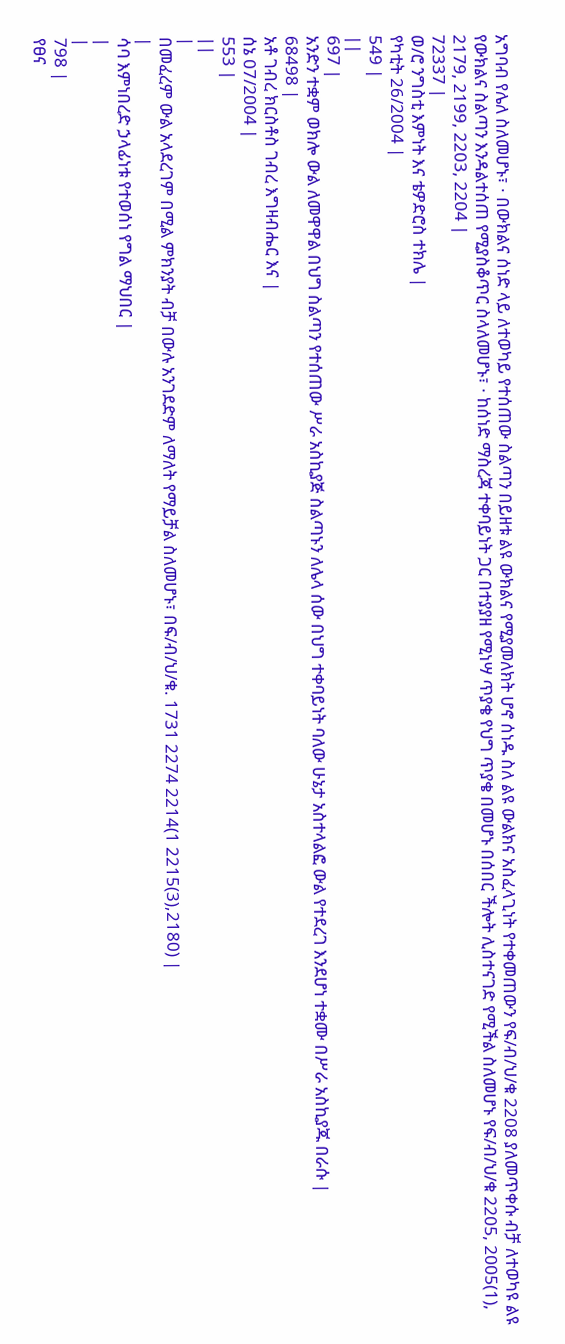አግባብ የሌለ ስለመሆኑ፣ · በውክልና ሰነድ ላይ ለተወካይ የተሰጠው ስልጣን በይዘቱ ልዩ ውክልና የሚያመለክት ሆኖ ሰነዱ ስለ ልዩ ውልክና አስፈላጊነት የተቀመጠውን የፍ/ብ/ህ/ቁ 2208 ያለመጥቀሱ ብቻ ለተወካዩ ልዩ የውክልና ስልጣን እንዳልተሰጠ የሚያስቆጥር ስላለመሆኑ፣ · ከሰነድ ማስረጃ ተቀባይነት ጋር በተያያዘ የሚነሣ ጥያቄ የህግ ጥያቄ በመሆኑ በሰበር ችሎት ሊስተናገድ የሚችል ስለመሆኑ የፍ/ብ/ህ/ቁ 2205, 2005(1), 2179, 2199, 2203, 2204 |
72337 |
ወ/ሮ ንግስቲ እምነት እና ቴዎድሮስ ተክሌ |
የካቲት 26/2004 |
549 |
||
697 |
አንድን ተቋም ወክሎ ውል ለመዋዋል በህግ ስልጣን የተሰጠው ሥራ አስኪያጅ ስልጣኑን ለሌላ ሰው በህግ ተቀባይነት ባለው ሁኔታ አስተላልፎ ውል የተደረገ እንደሆነ ተቋሙ በሥራ አስኪያጁ በራሱ |
68498 |
አቶ ገብረ ክርስቶስ ገብረ እግዛብሔር እና |
ሰኔ 07/2004 |
553 |
||
|
በመፈረም ውል አላደረገም በሚል ምክንያት ብቻ በውሉ አንገደድም ለማለት የማይቻል ስለመሆኑ፣ በፍ/ብ/ህ/ቁ. 1731 2274 2214(1 2215(3),2180) |
|
ሳባ እምነበረድ ኃላፊነቱ የተወሰነ የግል ማህበር |
|
|
798 |
የፀና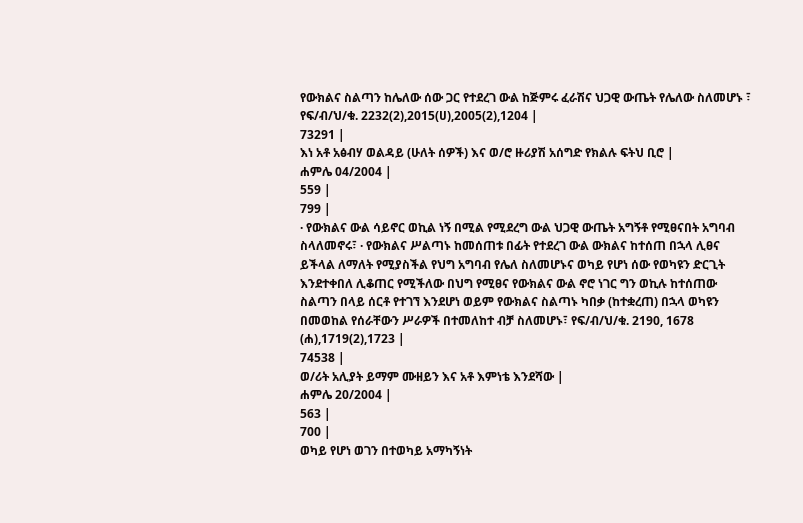የውክልና ስልጣን ከሌለው ሰው ጋር የተደረገ ውል ከጅምሩ ፈራሽና ህጋዊ ውጤት የሌለው ስለመሆኑ ፣ የፍ/ብ/ህ/ቁ. 2232(2),2015(ሀ),2005(2),1204 |
73291 |
እነ አቶ አፅብሃ ወልዳይ (ሁለት ሰዎች) እና ወ/ሮ ዙሪያሽ አሰግድ የክልሉ ፍትህ ቢሮ |
ሐምሌ 04/2004 |
559 |
799 |
· የውክልና ውል ሳይኖር ወኪል ነኝ በሚል የሚደረግ ውል ህጋዊ ውጤት አግኝቶ የሚፀናበት አግባብ ስላለመኖሩ፣ · የውክልና ሥልጣኑ ከመሰጠቱ በፊት የተደረገ ውል ውክልና ከተሰጠ በኋላ ሊፀና ይችላል ለማለት የሚያስችል የህግ አግባብ የሌለ ስለመሆኑና ወካይ የሆነ ሰው የወካዩን ድርጊት እንደተቀበለ ሊቆጠር የሚችለው በህግ የሚፀና የውክልና ውል ኖሮ ነገር ግን ወኪሉ ከተሰጠው ስልጣን በላይ ሰርቶ የተገኘ እንደሆነ ወይም የውክልና ስልጣኑ ካበቃ (ከተቋረጠ) በኋላ ወካዩን በመወከል የሰራቸውን ሥራዎች በተመለከተ ብቻ ስለመሆኑ፣ የፍ/ብ/ህ/ቁ. 2190, 1678 (ሐ),1719(2),1723 |
74538 |
ወ/ሪት አሊያት ይማም ሙዘይን እና አቶ እምነቴ እንደሻው |
ሐምሌ 20/2004 |
563 |
700 |
ወካይ የሆነ ወገን በተወካይ አማካኝነት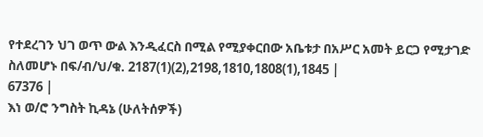የተደረገን ህገ ወጥ ውል እንዲፈርስ በሚል የሚያቀርበው አቤቱታ በአሥር አመት ይርጋ የሚታገድ ስለመሆኑ በፍ/ብ/ህ/ቁ. 2187(1)(2),2198,1810,1808(1),1845 |
67376 |
እነ ወ/ሮ ንግስት ኪዳኔ (ሁለትሰዎች)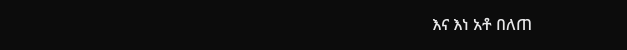እና እነ አቶ በለጠ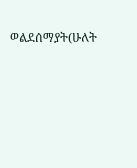ወልደሰማያት(ሁለት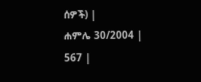ሰዎች) |
ሐምሌ 30/2004 |
567 |